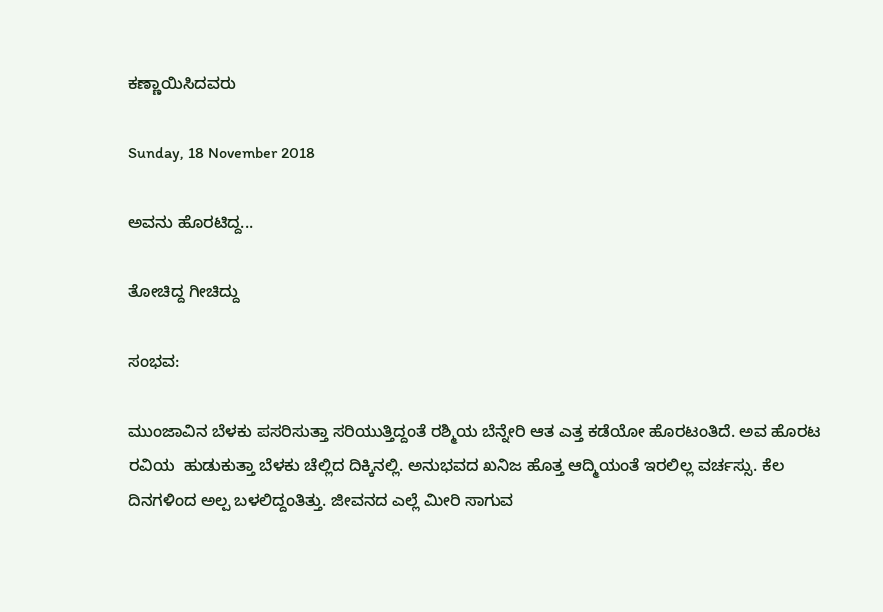ಕಣ್ಣಾಯಿಸಿದವರು

Sunday, 18 November 2018

ಅವನು ಹೊರಟಿದ್ದ...

ತೋಚಿದ್ದ ಗೀಚಿದ್ದು

ಸಂಭವ:

ಮುಂಜಾವಿನ ಬೆಳಕು ಪಸರಿಸುತ್ತಾ ಸರಿಯುತ್ತಿದ್ದಂತೆ ರಶ್ಮಿಯ ಬೆನ್ನೇರಿ ಆತ ಎತ್ತ ಕಡೆಯೋ ಹೊರಟಂತಿದೆ. ಅವ ಹೊರಟ ರವಿಯ  ಹುಡುಕುತ್ತಾ ಬೆಳಕು ಚೆಲ್ಲಿದ ದಿಕ್ಕಿನಲ್ಲಿ. ಅನುಭವದ ಖನಿಜ ಹೊತ್ತ ಆದ್ಮಿಯಂತೆ ಇರಲಿಲ್ಲ ವರ್ಚಸ್ಸು. ಕೆಲ ದಿನಗಳಿಂದ ಅಲ್ಪ ಬಳಲಿದ್ದಂತಿತ್ತು. ಜೀವನದ ಎಲ್ಲೆ ಮೀರಿ ಸಾಗುವ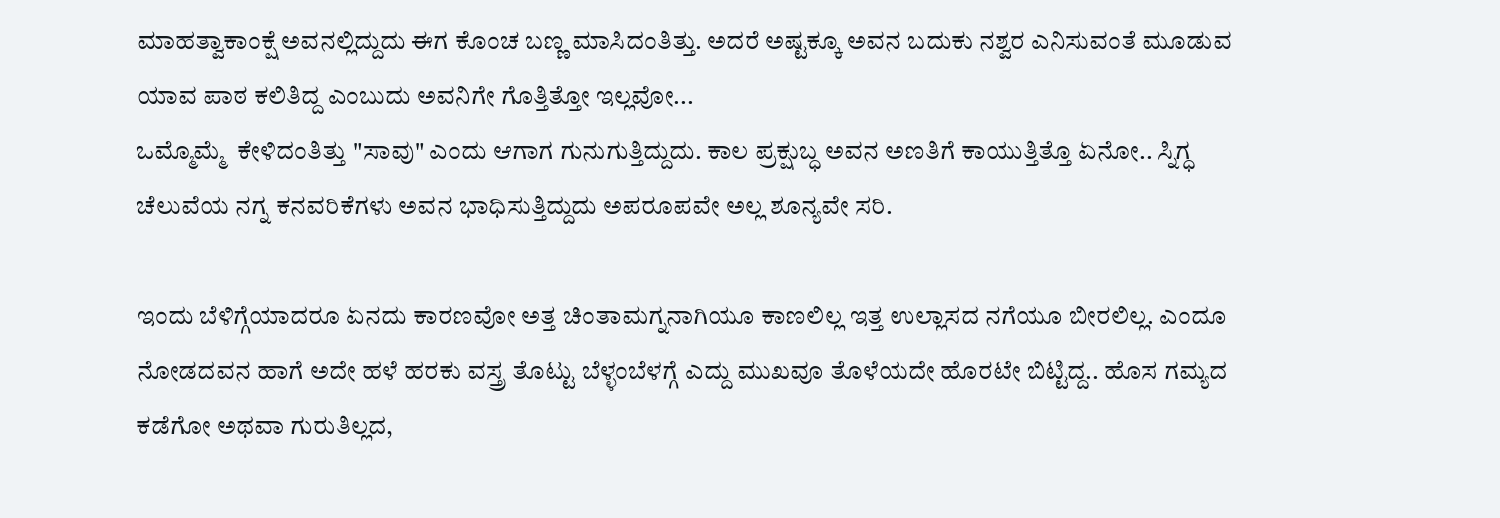ಮಾಹತ್ವಾಕಾಂಕ್ಷೆ ಅವನಲ್ಲಿದ್ದುದು ಈಗ ಕೊಂಚ ಬಣ್ಣ ಮಾಸಿದಂತಿತ್ತು. ಅದರೆ ಅಷ್ಟಕ್ಕೂ ಅವನ ಬದುಕು ನಶ್ವರ ಎನಿಸುವಂತೆ ಮೂಡುವ ಯಾವ ಪಾಠ ಕಲಿತಿದ್ದ ಎಂಬುದು ಅವನಿಗೇ ಗೊತ್ತಿತ್ತೋ ಇಲ್ಲವೋ...
ಒಮ್ಮೊಮ್ಮೆ  ಕೇಳಿದಂತಿತ್ತು "ಸಾವು" ಎಂದು ಆಗಾಗ ಗುನುಗುತ್ತಿದ್ದುದು. ಕಾಲ ಪ್ರಕ್ಷುಬ್ಧ ಅವನ‌ ಅಣತಿಗೆ ಕಾಯುತ್ತಿತ್ತೊ ಏನೋ.. ಸ್ನಿಗ್ಧ ಚೆಲುವೆಯ ನಗ್ನ ಕನವರಿಕೆಗಳು ಅವನ ಭಾಧಿಸುತ್ತಿದ್ದುದು ಅಪರೂಪವೇ ಅಲ್ಲ ಶೂನ್ಯವೇ ಸರಿ.

ಇಂದು ಬೆಳಿಗ್ಗೆಯಾದರೂ ಏನದು ಕಾರಣವೋ ಅತ್ತ ಚಿಂತಾಮಗ್ನನಾಗಿಯೂ ಕಾಣಲಿಲ್ಲ ಇತ್ತ ಉಲ್ಲಾಸದ ನಗೆಯೂ ಬೀರಲಿಲ್ಲ. ಎಂದೂ ನೋಡದವನ ಹಾಗೆ ಅದೇ ಹಳೆ ಹರಕು ವಸ್ತ್ರ ತೊಟ್ಟು ಬೆಳ್ಳಂಬೆಳಗ್ಗೆ ಎದ್ದು ಮುಖವೂ ತೊಳೆಯದೇ ಹೊರಟೇ ಬಿಟ್ಟಿದ್ದ.. ಹೊಸ ಗಮ್ಯದ ಕಡೆಗೋ ಅಥವಾ ಗುರುತಿಲ್ಲದ,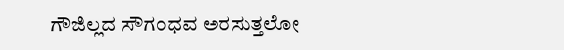ಗೌಜಿಲ್ಲದ ಸೌಗಂಧವ ಅರಸುತ್ತಲೋ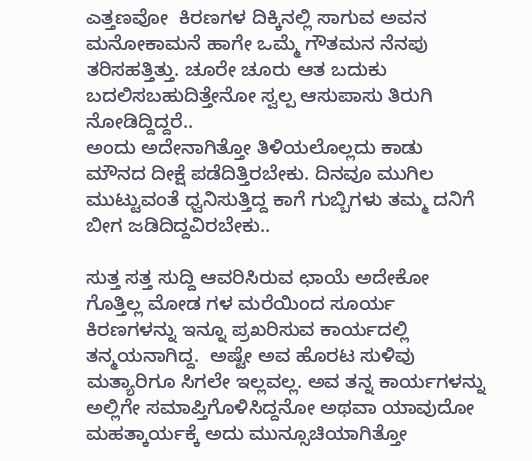ಎತ್ತಣವೋ  ಕಿರಣಗಳ ದಿಕ್ಕಿನಲ್ಲಿ ಸಾಗುವ ಅವನ ಮನೋಕಾಮನೆ ಹಾಗೇ ಒಮ್ಮೆ ಗೌತಮನ ನೆನಪು ತರಿಸಹತ್ತಿತ್ತು. ಚೂರೇ ಚೂರು ಆತ ಬದುಕು ಬದಲಿಸಬಹುದಿತ್ತೇನೋ ಸ್ವಲ್ಪ ಆಸುಪಾಸು ತಿರುಗಿ ನೋಡಿದ್ದಿದ್ದರೆ..
ಅಂದು ಅದೇನಾಗಿತ್ತೋ ತಿಳಿಯಲೊಲ್ಲದು ಕಾಡು ಮೌನದ ದೀಕ್ಷೆ ಪಡೆದಿತ್ತಿರಬೇಕು. ದಿನವೂ ಮುಗಿಲ ಮುಟ್ಟುವಂತೆ ಧ್ವನಿಸುತ್ತಿದ್ದ ಕಾಗೆ ಗುಬ್ಬಿಗಳು ತಮ್ಮ ದನಿಗೆ ಬೀಗ ಜಡಿದಿದ್ದವಿರಬೇಕು..

ಸುತ್ತ ಸತ್ತ ಸುದ್ದಿ ಆವರಿಸಿರುವ ಛಾಯೆ ಅದೇಕೋ ಗೊತ್ತಿಲ್ಲ ಮೋಡ ಗಳ ಮರೆಯಿಂದ ಸೂರ್ಯ ಕಿರಣಗಳನ್ನು ಇನ್ನೂ ಪ್ರಖರಿಸುವ ಕಾರ್ಯದಲ್ಲಿ ತನ್ಮಯನಾಗಿದ್ದ.  ಅಷ್ಟೇ ಅವ ಹೊರಟ ಸುಳಿವು ಮತ್ಯಾರಿಗೂ ಸಿಗಲೇ ಇಲ್ಲವಲ್ಲ. ಅವ ತನ್ನ ಕಾರ್ಯಗಳನ್ನು ಅಲ್ಲಿಗೇ ಸಮಾಪ್ತಿಗೊಳಿಸಿದ್ದನೋ ಅಥವಾ ಯಾವುದೋ ಮಹತ್ಕಾರ್ಯಕ್ಕೆ ಅದು ಮುನ್ಸೂಚಿಯಾಗಿತ್ತೋ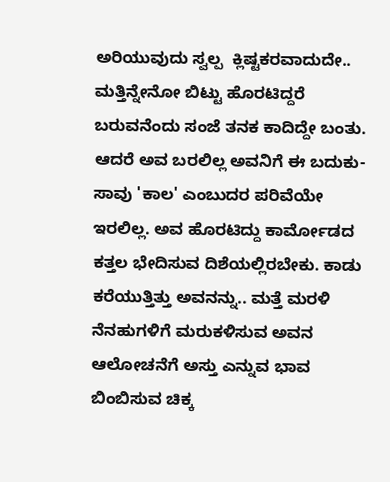ಅರಿಯುವುದು ಸ್ವಲ್ಪ  ಕ್ಲಿಷ್ಟಕರವಾದುದೇ.. ಮತ್ತಿನ್ನೇನೋ ಬಿಟ್ಟು ಹೊರಟಿದ್ದರೆ ಬರುವನೆಂದು ಸಂಜೆ ತನಕ ಕಾದಿದ್ದೇ ಬಂತು. ಆದರೆ ಅವ ಬರಲಿಲ್ಲ ಅವನಿಗೆ ಈ ಬದುಕು-ಸಾವು 'ಕಾಲ' ಎಂಬುದರ ಪರಿವೆಯೇ ಇರಲಿಲ್ಲ. ಅವ ಹೊರಟಿದ್ದು ಕಾರ್ಮೋಡದ ಕತ್ತಲ ಭೇದಿಸುವ ದಿಶೆಯಲ್ಲಿರಬೇಕು. ಕಾಡು ಕರೆಯುತ್ತಿತ್ತು ಅವನನ್ನು.. ಮತ್ತೆ ಮರಳಿ ನೆನಹುಗಳಿಗೆ ಮರುಕಳಿಸುವ ಅವನ ಆಲೋಚನೆಗೆ ಅಸ್ತು ಎನ್ನುವ ಭಾವ ಬಿಂಬಿಸುವ ಚಿಕ್ಕ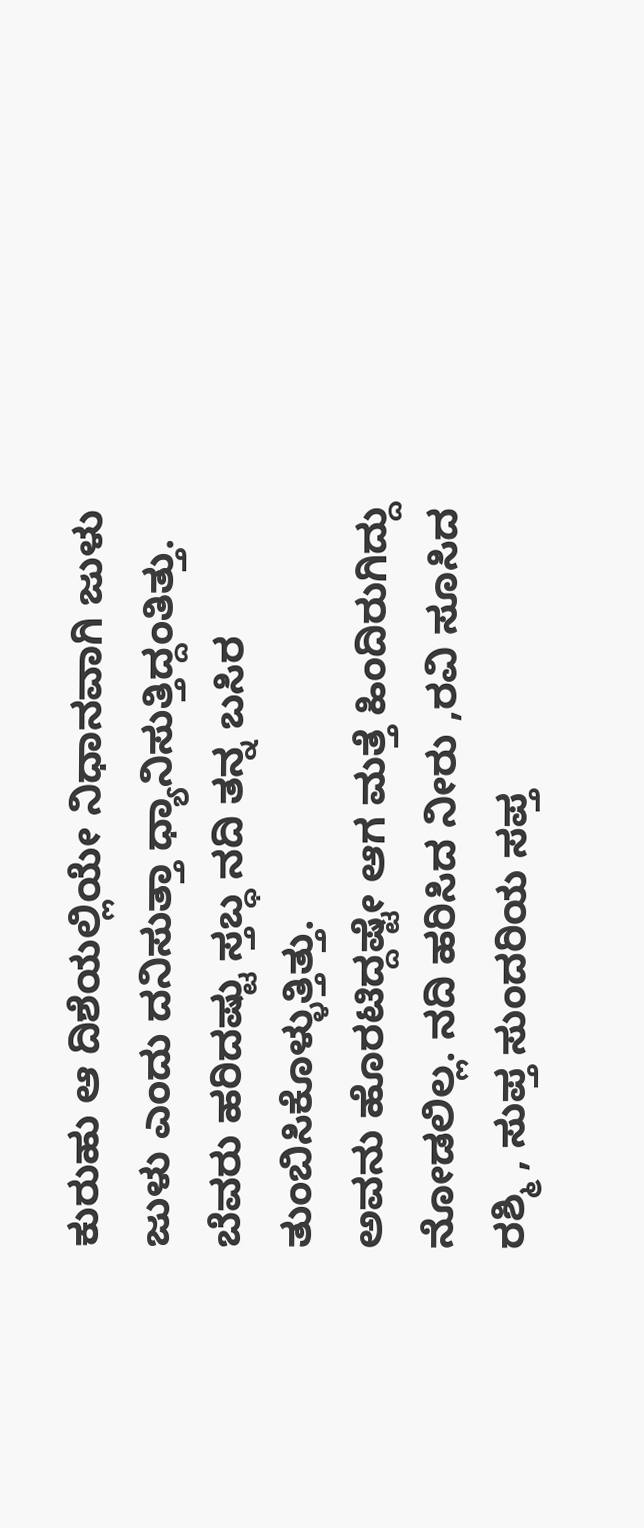ಕುರುಹು ಆ ದಿಶೆಯಲ್ಲಿಯೇ ನಿಧಾನವಾಗಿ ಜುಳು ಜುಳು ಎಂದು ದನಿಸುತ್ತಾ ಧ್ಯಾನಿಸುತ್ತಿದ್ದಂತಿತ್ತು. ಬೆವರು ಹರಿದಷ್ಟು ಸ್ತಬ್ಧ ನದಿ ತನ್ನ ಬಸಿರ ತುಂಬಿಸಿಕೊಳ್ಳುತ್ತಿತ್ತು.
ಅವನು ಹೊರಟಿದ್ದಷ್ಟೇ ಆಗ ಮತ್ತೆ ಹಿಂದಿರುಗಿದ್ದು ನೋಡಲಿಲ್ಲ. ನದಿ ಹರಿಸಿದ ನೀರು ,ರವಿ ಸೂಸಿದ ರಶ್ಮಿ , ಸುಪ್ತ ಸುಂದರಿಯ ಸಪ್ತ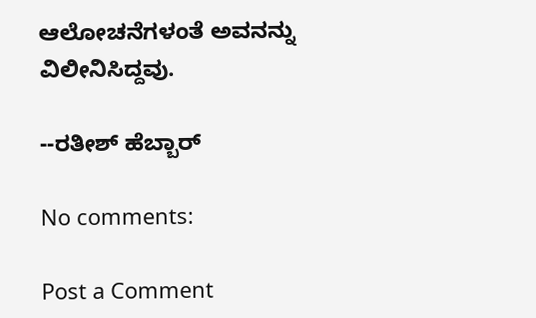ಆಲೋಚನೆಗಳಂತೆ ಅವನನ್ನು  ವಿಲೀನಿಸಿದ್ದವು.

--ರತೀಶ್ ಹೆಬ್ಬಾರ್

No comments:

Post a Comment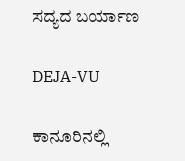ಸದ್ಯದ ಬರ್ಯಾಣ

DEJA-VU

ಕಾನೂರಿನಲ್ಲಿ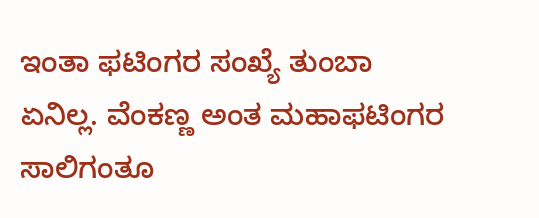ಇಂತಾ ಫಟಿಂಗರ ಸಂಖ್ಯೆ ತುಂಬಾ ಏನಿಲ್ಲ‌. ವೆಂಕಣ್ಣ ಅಂತ ಮಹಾಫಟಿಂಗರ ಸಾಲಿಗಂತೂ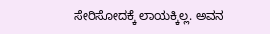ಸೇರಿಸೋದಕ್ಕೆ ಲಾಯಕ್ಕಿಲ್ಲ. ಅವನ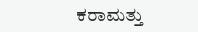ಕರಾಮತ್ತು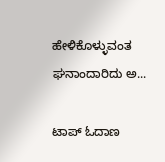ಹೇಳಿಕೊಳ್ಳುವಂತ ಘನಾಂದಾರಿದು ಅ...

ಟಾಪ್ ಓದಾಣ